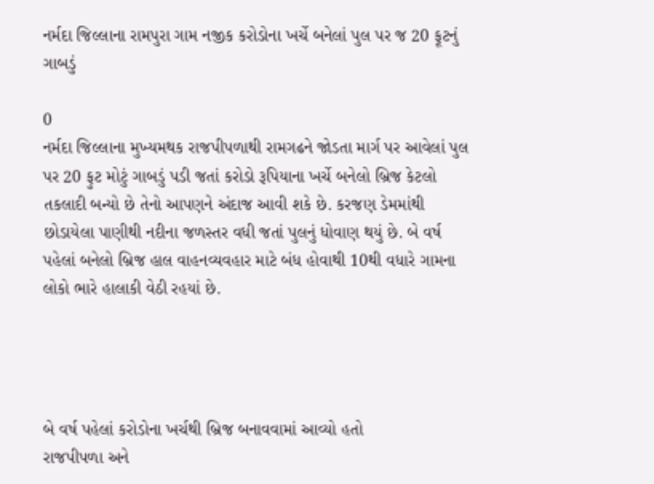નર્મદા જિલ્લાના રામપુરા ગામ નજીક કરોડોના ખર્ચે બનેલાં પુલ પર જ 20 ફૂટનું ગાબડું

0
નર્મદા જિલ્લાના મુખ્યમથક રાજપીપળાથી રામગઢને જોડતા માર્ગ પર આવેલાં પુલ પર 20 ફુટ મોટું ગાબડું પડી જતાં કરોડો રૂપિયાના ખર્ચે બનેલો બ્રિજ કેટલો તકલાદી બન્યો છે તેનો આપણને અંદાજ આવી શકે છે. કરજણ ડેમમાંથી છોડાયેલા પાણીથી નદીના જળસ્તર વધી જતાં પુલનું ધોવાણ થયું છે. બે વર્ષ પહેલાં બનેલો બ્રિજ હાલ વાહનવ્યવહાર માટે બંધ હોવાથી 10થી વધારે ગામના લોકો ભારે હાલાકી વેઠી રહયાં છે.




બે વર્ષ પહેલાં કરોડોના ખર્ચથી બ્રિજ બનાવવામાં આવ્યો હતો
રાજપીપળા અને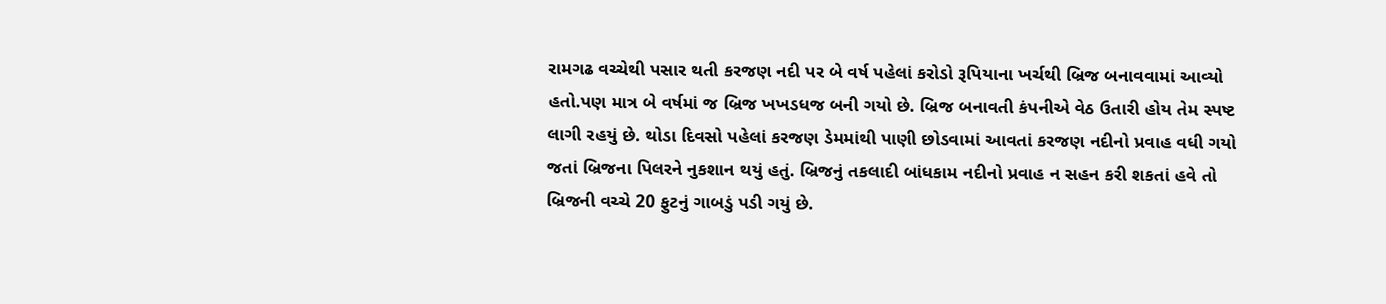રામગઢ વચ્ચેથી પસાર થતી કરજણ નદી પર બે વર્ષ પહેલાં કરોડો રૂપિયાના ખર્ચથી બ્રિજ બનાવવામાં આવ્યો હતો.પણ માત્ર બે વર્ષમાં જ બ્રિજ ખખડધજ બની ગયો છે. બ્રિજ બનાવતી કંપનીએ વેઠ ઉતારી હોય તેમ સ્પષ્ટ લાગી રહયું છે. થોડા દિવસો પહેલાં કરજણ ડેમમાંથી પાણી છોડવામાં આવતાં કરજણ નદીનો પ્રવાહ વધી ગયો જતાં બ્રિજના પિલરને નુકશાન થયું હતું. બ્રિજનું તકલાદી બાંધકામ નદીનો પ્રવાહ ન સહન કરી શકતાં હવે તો બ્રિજની વચ્ચે 20 ફુટનું ગાબડું પડી ગયું છે.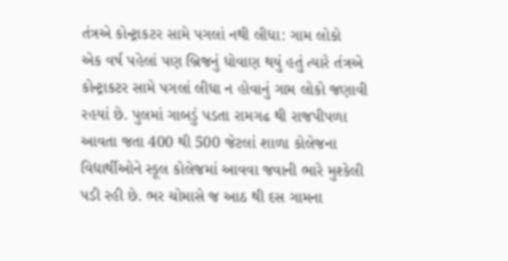તંત્રએ કોન્ટ્રાકટર સામે પગલાં નથી લીધા: ગામ લોકો
એક વર્ષ પહેલાં પણ બ્રિજનું ધોવાણ થયું હતું ત્યારે તંત્રએ કોન્ટ્રાકટર સામે પગલાં લીધા ન હોવાનું ગામ લોકો જણાવી રહયાં છે. પુલમાં ગાબડું પડતા રામગઢ થી રાજપીપળા આવતા જતા 400 થી 500 જેટલાં શાળા કોલેજના વિદ્યાર્થીઓને સ્કૂલ કોલેજમાં આવવા જવાની ભારે મુશ્કેલી પડી રહી છે. ભર ચોમાસે જ આઠ થી દસ ગામના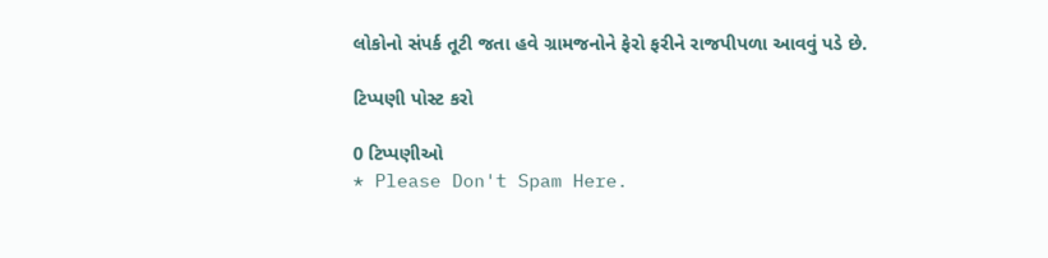લોકોનો સંપર્ક તૂટી જતા હવે ગ્રામજનોને ફેરો ફરીને રાજપીપળા આવવું પડે છે.

ટિપ્પણી પોસ્ટ કરો

0 ટિપ્પણીઓ
* Please Don't Spam Here.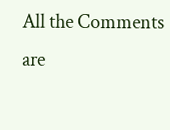All the Comments are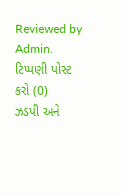Reviewed by Admin.
ટિપ્પણી પોસ્ટ કરો (0)
ઝડપી અને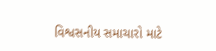વિશ્વસનીય સમાચારો માટે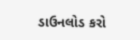ડાઉનલોડ કરો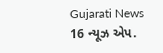Gujarati News 16 ન્યૂઝ એપ.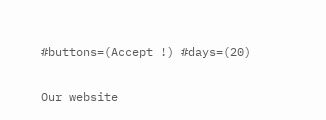#buttons=(Accept !) #days=(20)

Our website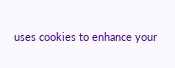uses cookies to enhance your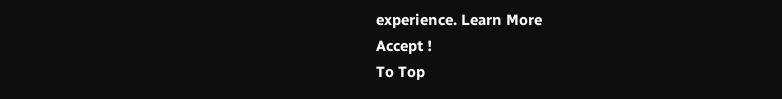experience. Learn More
Accept !
To Top